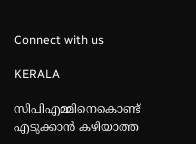Connect with us

KERALA

സിപിഎമ്മിനെകൊണ്ട് എടുക്കാൻ കഴിയാത്ത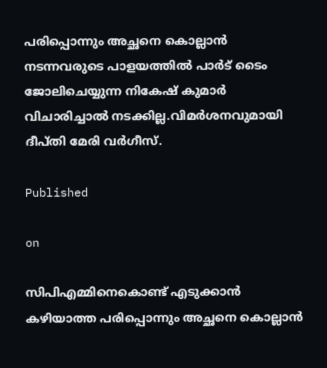പരിപ്പൊന്നും അച്ഛനെ കൊല്ലാൻ നടന്നവരുടെ പാളയത്തിൽ പാർട് ടൈം ജോലിചെയ്യുന്ന നികേഷ് കുമാർ വിചാരിച്ചാൽ നടക്കില്ല.വിമർശനവുമായി ദീപ്തി മേരി വർഗീസ്.

Published

on

സിപിഎമ്മിനെകൊണ്ട് എടുക്കാൻ കഴിയാത്ത പരിപ്പൊന്നും അച്ഛനെ കൊല്ലാൻ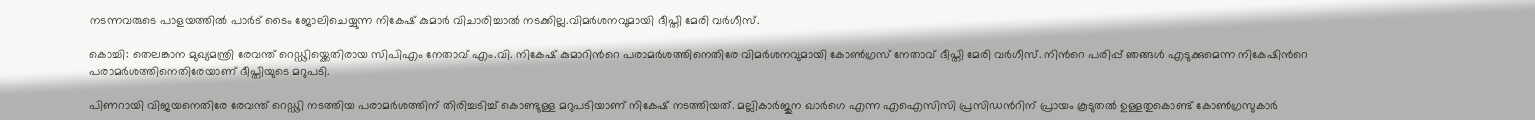നടന്നവരുടെ പാളയത്തിൽ പാർട് ടൈം ജോലിചെയ്യുന്ന നികേഷ് കുമാർ വിചാരിച്ചാൽ നടക്കില്ല.വിമർശനവുമായി ദീപ്തി മേരി വർഗീസ്.

കൊച്ചി: തെലങ്കാന മുഖ്യമന്ത്രി രേവന്ത് റെഡ്ഢിയ്ക്കെതിരായ സിപിഎം നേതാവ് എം.വി. നികേഷ് കുമാറിന്‍റെ പരാമർശത്തിനെതിരേ വിമർശനവുമായി കോൺഗ്രസ് നേതാവ് ദീപ്തി മേരി വർഗീസ്. നിന്‍റെ പരിപ്പ് ഞങ്ങൾ എടുക്കുമെന്ന നികേഷിന്‍റെ പരാമർശത്തിനെതിരേയാണ് ദീപ്തിയുടെ മറുപടി.

പിണറായി വിജയനെതിരേ രേവന്ത് റെഡ്ഢി നടത്തിയ പരാമർശത്തിന് തിരിച്ചടിച്ച് കൊണ്ടുള്ള മറുപടിയാണ് നികേഷ് നടത്തിയത്. മല്ലികാർജുന ഖാർഗെ എന്ന എഐസിസി പ്രസിഡന്‍റിന് പ്രായം കൂടുതൽ ഉള്ളതുകൊണ്ട് കോൺഗ്രസുകാർ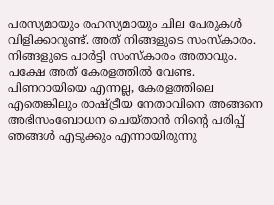പരസ്യമായും രഹസ്യമായും ചില പേരുകൾ വിളിക്കാറുണ്ട്. അത് നിങ്ങളുടെ സംസ്കാരം. നിങ്ങളുടെ പാർട്ടി സംസ്കാരം അതാവും. പക്ഷേ അത് കേരളത്തിൽ വേണ്ട. പിണറായിയെ എന്നല്ല, കേരളത്തിലെ എതെങ്കിലും രാഷ്ട്രീയ നേതാവിനെ അങ്ങനെ അഭിസംബോധന ചെയ്താൻ നിന്‍റെ പരിപ്പ് ഞങ്ങൾ എടുക്കും എന്നായിരുന്നു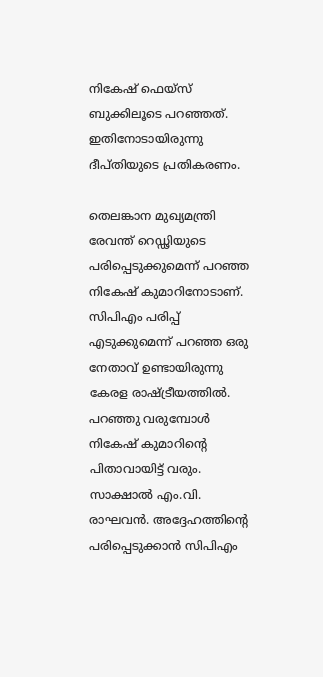നികേഷ് ഫെയ്സ് ബുക്കിലൂടെ പറഞ്ഞത്. ഇതിനോടായിരുന്നു ദീപ്തിയുടെ പ്രതികരണം.

തെലങ്കാന മുഖ്യമന്ത്രി രേവന്ത് റെഡ്ഢിയുടെ പരിപ്പെടുക്കുമെന്ന് പറഞ്ഞ നികേഷ് കുമാറിനോടാണ്. സിപിഎം പരിപ്പ് എടുക്കുമെന്ന് പറഞ്ഞ ഒരു നേതാവ് ഉണ്ടായിരുന്നു കേരള രാഷ്ട്രീയത്തിൽ. പറഞ്ഞു വരുമ്പോൾ നികേഷ് കുമാറിന്‍റെ പിതാവായിട്ട് വരും. സാക്ഷാൽ‌ എം.വി. രാഘവൻ. അദ്ദേഹത്തിന്‍റെ പരിപ്പെടുക്കാൻ സിപിഎം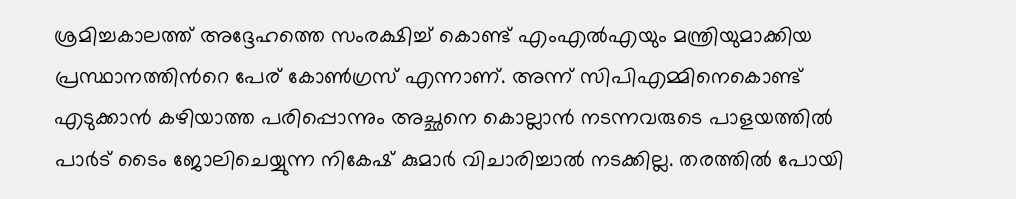ശ്രമിച്ചകാലത്ത് അദ്ദേഹത്തെ സംരക്ഷിച്ച് കൊണ്ട് എംഎൽഎയും മന്ത്രിയുമാക്കിയ പ്രസ്ഥാനത്തിന്‍റെ പേര് കോൺഗ്രസ് എന്നാണ്. അന്ന് സിപിഎമ്മിനെകൊണ്ട് എടുക്കാൻ കഴിയാത്ത പരിപ്പൊന്നും അച്ഛനെ കൊല്ലാൻ നടന്നവരുടെ പാളയത്തിൽ പാർട് ടൈം ജോലിചെയ്യുന്ന നികേഷ് കുമാർ വിചാരിച്ചാൽ നടക്കില്ല. തരത്തിൽ പോയി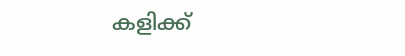കളിക്ക്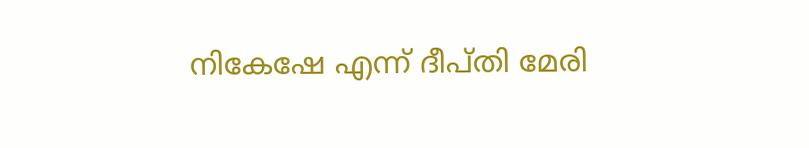നികേഷേ എന്ന് ദീപ്തി മേരി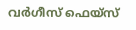വർഗീസ് ഫെയ്സ്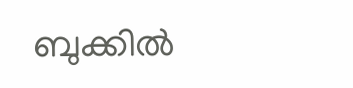ബുക്കിൽ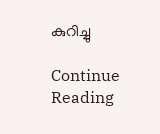കുറിച്ചു

Continue Reading